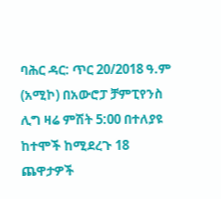ባሕር ዳር: ጥር 20/2018 ዓ.ም (አሚኮ) በአውሮፓ ቻምፒየንስ ሊግ ዛሬ ምሽት 5:00 በተለያዩ ከተሞች ከሚደረጉ 18 ጨዋታዎች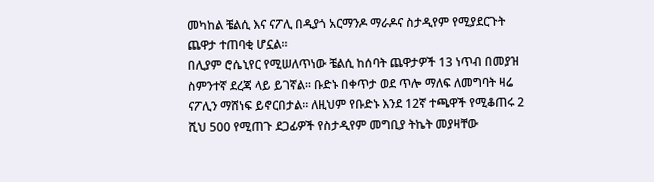መካከል ቼልሲ እና ናፖሊ በዲያጎ አርማንዶ ማራዶና ስታዲየም የሚያደርጉት ጨዋታ ተጠባቂ ሆኗል።
በሊያም ሮሴኒየር የሚሠለጥነው ቼልሲ ከሰባት ጨዋታዎች 13 ነጥብ በመያዝ ስምንተኛ ደረጃ ላይ ይገኛል፡፡ ቡድኑ በቀጥታ ወደ ጥሎ ማለፍ ለመግባት ዛሬ ናፖሊን ማሸነፍ ይኖርበታል። ለዚህም የቡድኑ እንደ 12ኛ ተጫዋች የሚቆጠሩ 2 ሺህ 500 የሚጠጉ ደጋፊዎች የስታዲየም መግቢያ ትኬት መያዛቸው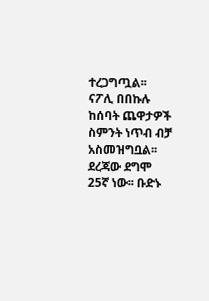ተረጋግጧል፡፡
ናፖሊ በበኩሉ ከሰባት ጨዋታዎች ስምንት ነጥብ ብቻ አስመዝግቧል፡፡ ደረጃው ደግሞ 25ኛ ነው፡፡ ቡድኑ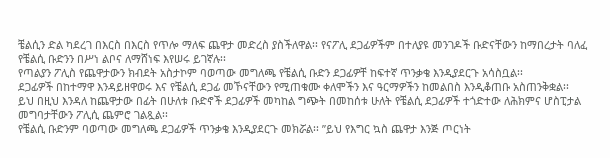ቼልሲን ድል ካደረገ በእርስ በእርስ የጥሎ ማለፍ ጨዋታ መድረስ ያስችለዋል፡፡ የናፖሊ ደጋፊዎችም በተለያዩ መንገዶች ቡድናቸውን ከማበረታት ባለፈ የቼልሲ ቡድንን በሥነ ልቦና ለማሸነፍ እየሠሩ ይገኛሉ፡፡
የጣልያን ፖሊስ የጨዋታውን ክብደት አስታኮም ባወጣው መግለጫ የቼልሲ ቡድን ደጋፊዎቸ ከፍተኛ ጥንቃቄ እንዲያደርጉ አሳስቧል፡፡
ደጋፊዎች በከተማዋ እንዳይዘዋወሩ እና የቼልሲ ደጋፊ መኾናቸውን የሚጠቁሙ ቀለሞችን እና ዓርማዎችን ከመልበስ እንዲቆጠቡ አስጠንቅቋል፡፡
ይህ በዚህ እንዳለ ከጨዋታው በፊት በሁለቱ ቡድኖች ደጋፊዎች መካከል ግጭት በመከሰቱ ሁለት የቼልሲ ደጋፊዎች ተጎድተው ለሕክምና ሆስፒታል መግባታቸውን ፖሊሲ ጨምሮ ገልጿል፡፡
የቼልሲ ቡድንም ባወጣው መግለጫ ደጋፊዎች ጥንቃቄ እንዲያደርጉ መክሯል፡፡ ”ይህ የእግር ኳስ ጨዋታ እንጅ ጦርነት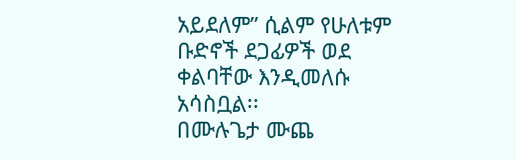አይደለም” ሲልም የሁለቱም ቡድኖች ደጋፊዎች ወደ ቀልባቸው እንዲመለሱ አሳስቧል፡፡
በሙሉጌታ ሙጨ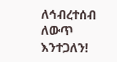ለኅብረተሰብ ለውጥ እንተጋለን!